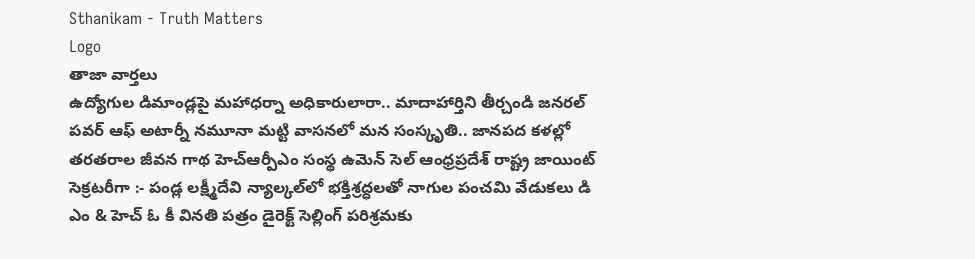Sthanikam - Truth Matters
Logo
తాజా వార్తలు
ఉద్యోగుల డిమాండ్లపై మహాధర్నా అధికారులారా.. మాదాహార్తిని తీర్చండి జనరల్ పవర్ ఆఫ్ అటార్నీ నమూనా మట్టి వాసనలో మన సంస్కృతి.. జానపద కళల్లో తరతరాల జీవన గాథ హెచ్ఆర్పీఎం సంస్థ ఉమెన్ సెల్ ఆంధ్రప్రదేశ్ రాష్ట్ర జాయింట్ సెక్రటరీగా :- పండ్ల లక్ష్మీదేవి న్యాల్కల్‌లో భక్తిశ్రద్ధలతో నాగుల పంచమి వేడుకలు డి ఎం & హెచ్ ఓ కీ వినతి పత్రం డైరెక్ట్ సెల్లింగ్ పరిశ్రమకు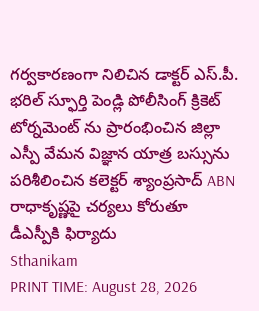గర్వకారణంగా నిలిచిన డాక్టర్ ఎస్.పీ. భరిల్ స్ఫూర్తి పెండ్లి పోలీసింగ్ క్రికెట్ టోర్నమెంట్ ను ప్రారంభించిన జిల్లా ఎస్పీ వేమన విజ్ఞాన యాత్ర బస్సును పరిశీలించిన కలెక్టర్ శ్యాంప్రసాద్ ABN రాధాకృష్ణపై చర్యలు కోరుతూ డీఎస్పీకి ఫిర్యాదు
Sthanikam
PRINT TIME: August 28, 2026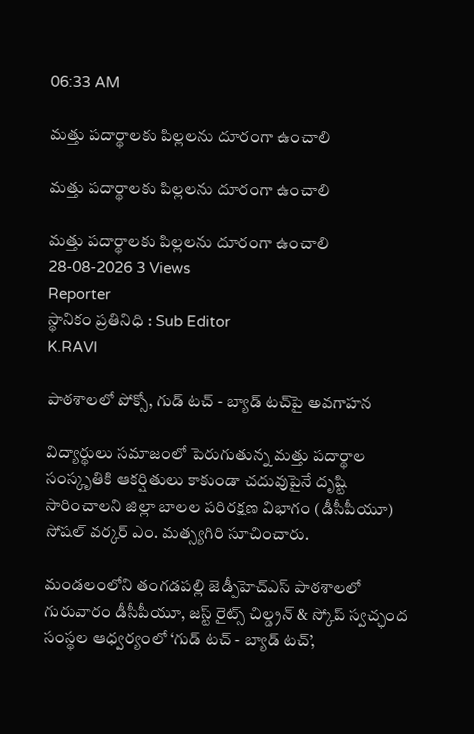06:33 AM

మత్తు పదార్థాలకు పిల్లలను దూరంగా ఉంచాలి

మత్తు పదార్థాలకు పిల్లలను దూరంగా ఉంచాలి

మత్తు పదార్థాలకు పిల్లలను దూరంగా ఉంచాలి
28-08-2026 3 Views
Reporter
స్థానికం ప్రతినిధి : Sub Editor
K.RAVI

పాఠశాలలో పోక్సో, గుడ్ టచ్ - బ్యాడ్ టచ్‌పై అవగాహన

విద్యార్థులు సమాజంలో పెరుగుతున్న మత్తు పదార్థాల సంస్కృతికి ఆకర్షితులు కాకుండా చదువుపైనే దృష్టి సారించాలని జిల్లా బాలల పరిరక్షణ విభాగం (డీసీపీయూ) సోషల్ వర్కర్ ఎం. మత్స్యగిరి సూచించారు.

మండలంలోని తంగడపల్లి జెడ్పీహెచ్ఎస్ పాఠశాలలో గురువారం డీసీపీయూ, జస్ట్ రైట్స్ చిల్డ్రన్ & స్కోప్ స్వచ్ఛంద సంస్థల ఆధ్వర్యంలో ‘గుడ్ టచ్ - బ్యాడ్ టచ్’,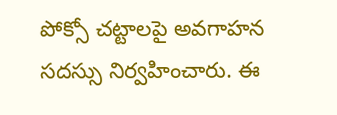పోక్సో చట్టాలపై అవగాహన సదస్సు నిర్వహించారు. ఈ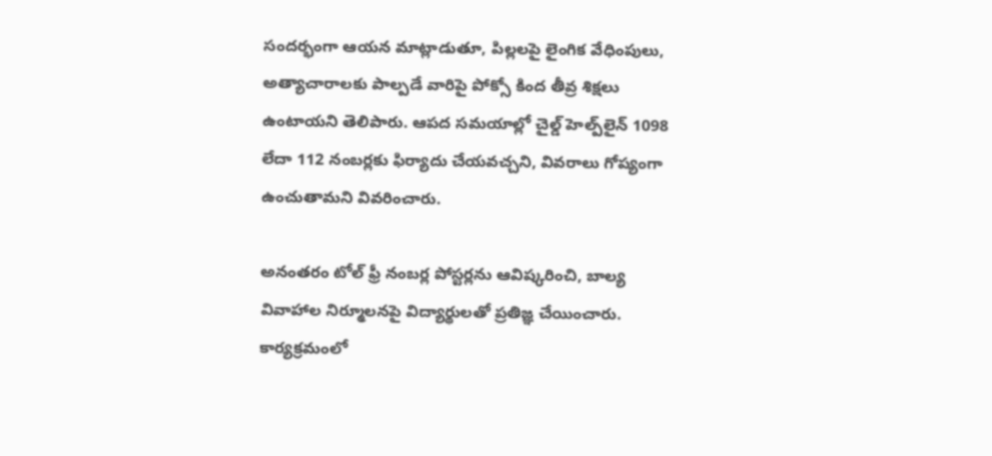సందర్భంగా ఆయన మాట్లాడుతూ, పిల్లలపై లైంగిక వేధింపులు, అత్యాచారాలకు పాల్పడే వారిపై పోక్సో కింద తీవ్ర శిక్షలు ఉంటాయని తెలిపారు. ఆపద సమయాల్లో చైల్డ్ హెల్ప్‌లైన్ 1098 లేదా 112 నంబర్లకు ఫిర్యాదు చేయవచ్చని, వివరాలు గోప్యంగా ఉంచుతామని వివరించారు.

అనంతరం టోల్ ఫ్రీ నంబర్ల పోస్టర్లను ఆవిష్కరించి, బాల్య వివాహాల నిర్మూలనపై విద్యార్థులతో ప్రతిజ్ఞ చేయించారు. కార్యక్రమంలో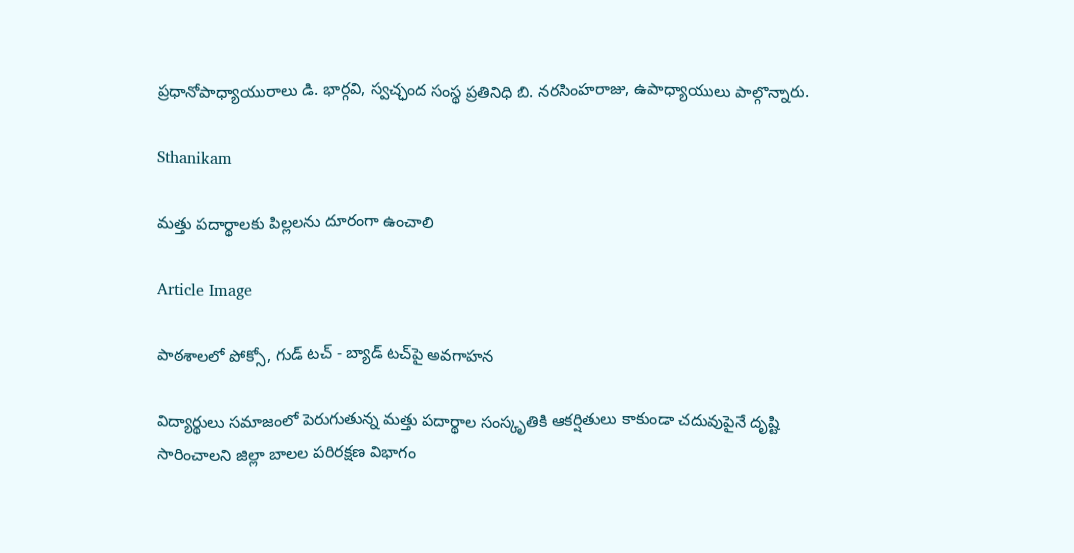ప్రధానోపాధ్యాయురాలు డి. భార్గవి, స్వచ్ఛంద సంస్థ ప్రతినిధి బి. నరసింహరాజు, ఉపాధ్యాయులు పాల్గొన్నారు.

Sthanikam

మత్తు పదార్థాలకు పిల్లలను దూరంగా ఉంచాలి

Article Image

పాఠశాలలో పోక్సో, గుడ్ టచ్ - బ్యాడ్ టచ్‌పై అవగాహన

విద్యార్థులు సమాజంలో పెరుగుతున్న మత్తు పదార్థాల సంస్కృతికి ఆకర్షితులు కాకుండా చదువుపైనే దృష్టి సారించాలని జిల్లా బాలల పరిరక్షణ విభాగం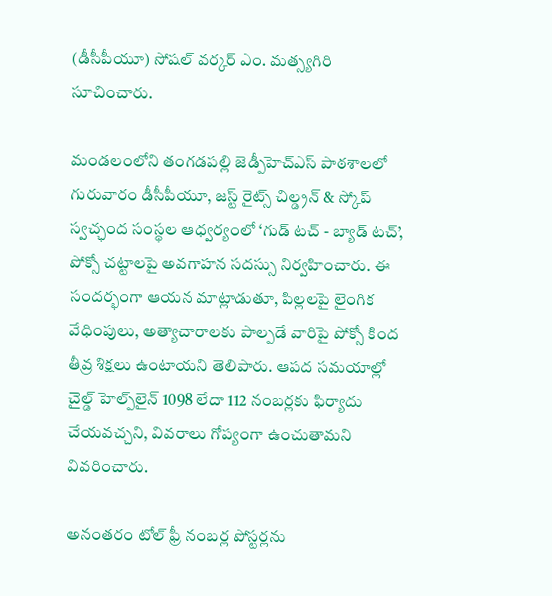(డీసీపీయూ) సోషల్ వర్కర్ ఎం. మత్స్యగిరి సూచించారు.

మండలంలోని తంగడపల్లి జెడ్పీహెచ్ఎస్ పాఠశాలలో గురువారం డీసీపీయూ, జస్ట్ రైట్స్ చిల్డ్రన్ & స్కోప్ స్వచ్ఛంద సంస్థల ఆధ్వర్యంలో ‘గుడ్ టచ్ - బ్యాడ్ టచ్’, పోక్సో చట్టాలపై అవగాహన సదస్సు నిర్వహించారు. ఈ సందర్భంగా ఆయన మాట్లాడుతూ, పిల్లలపై లైంగిక వేధింపులు, అత్యాచారాలకు పాల్పడే వారిపై పోక్సో కింద తీవ్ర శిక్షలు ఉంటాయని తెలిపారు. ఆపద సమయాల్లో చైల్డ్ హెల్ప్‌లైన్ 1098 లేదా 112 నంబర్లకు ఫిర్యాదు చేయవచ్చని, వివరాలు గోప్యంగా ఉంచుతామని వివరించారు.

అనంతరం టోల్ ఫ్రీ నంబర్ల పోస్టర్లను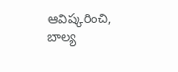ఆవిష్కరించి, బాల్య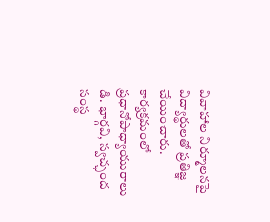వివాహాల నిర్మూలనపై విద్యార్థులతో ప్రతిజ్ఞ చేయించారు. కార్యక్రమంలో ప్రధానోపాధ్యాయురాలు డి. భార్గవి, స్వచ్ఛంద సంస్థ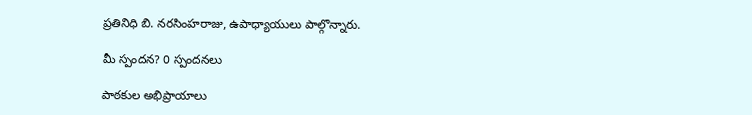ప్రతినిధి బి. నరసింహరాజు, ఉపాధ్యాయులు పాల్గొన్నారు.

మీ స్పందన? 0 స్పందనలు

పాఠకుల అభిప్రాయాలు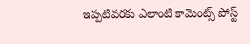ఇప్పటివరకు ఎలాంటి కామెంట్స్ పోస్ట్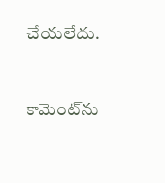చేయలేదు.


కామెంట్‌ను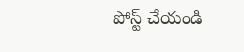పోస్ట్ చేయండి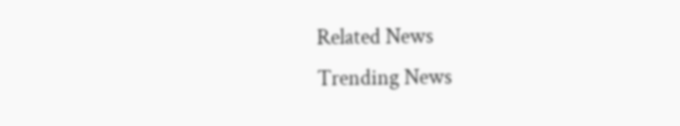Related News
Trending News